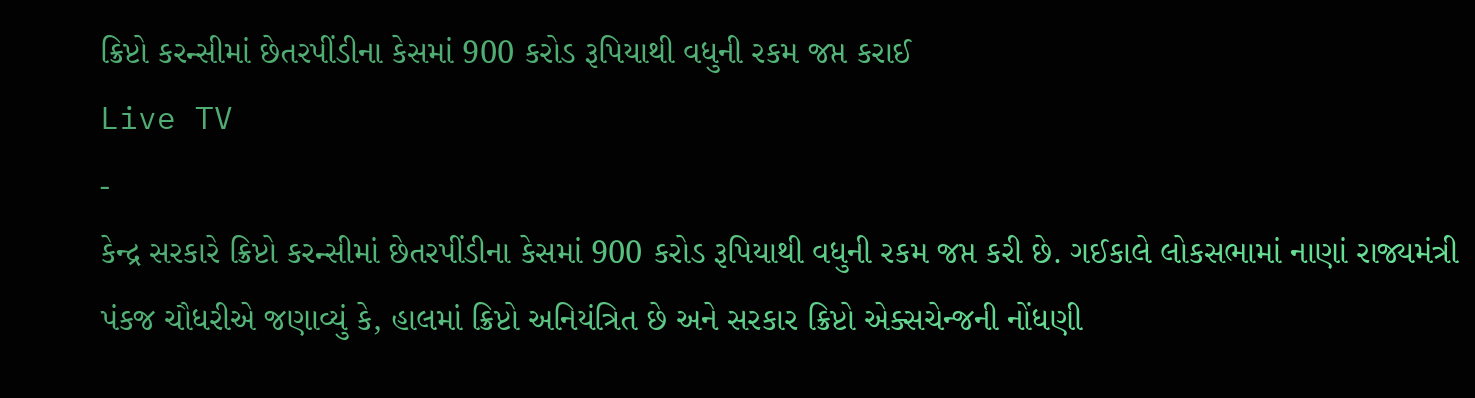ક્રિપ્ટો કરન્સીમાં છેતરપીંડીના કેસમાં 900 કરોડ રૂપિયાથી વધુની રકમ જપ્ત કરાઈ
Live TV
-
કેન્દ્ર સરકારે ક્રિપ્ટો કરન્સીમાં છેતરપીંડીના કેસમાં 900 કરોડ રૂપિયાથી વધુની રકમ જપ્ત કરી છે. ગઈકાલે લોકસભામાં નાણાં રાજ્યમંત્રી પંકજ ચૌધરીએ જણાવ્યું કે, હાલમાં ક્રિપ્ટો અનિયંત્રિત છે અને સરકાર ક્રિપ્ટો એક્સચેન્જની નોંધણી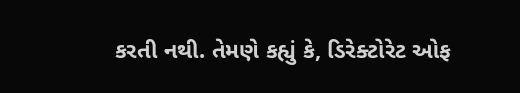કરતી નથી. તેમણે કહ્યું કે, ડિરેક્ટોરેટ ઓફ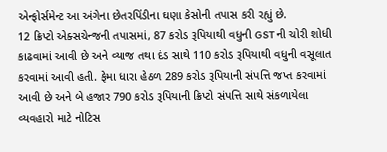એન્ફોર્સમેન્ટ આ અંગેના છેતરપિંડીના ઘણા કેસોની તપાસ કરી રહ્યું છે.
12 ક્રિપ્ટો એક્સચેન્જની તપાસમાં, 87 કરોડ રૂપિયાથી વધુની GST ની ચોરી શોધી કાઢવામાં આવી છે અને વ્યાજ તથા દંડ સાથે 110 કરોડ રૂપિયાથી વધુની વસૂલાત કરવામાં આવી હતી. ફેમા ધારા હેઠળ 289 કરોડ રૂપિયાની સંપત્તિ જપ્ત કરવામાં આવી છે અને બે હજાર 790 કરોડ રૂપિયાની ક્રિપ્ટો સંપત્તિ સાથે સંકળાયેલા વ્યવહારો માટે નોટિસ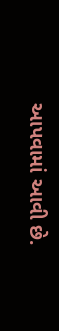આપવામાં આવી છે.